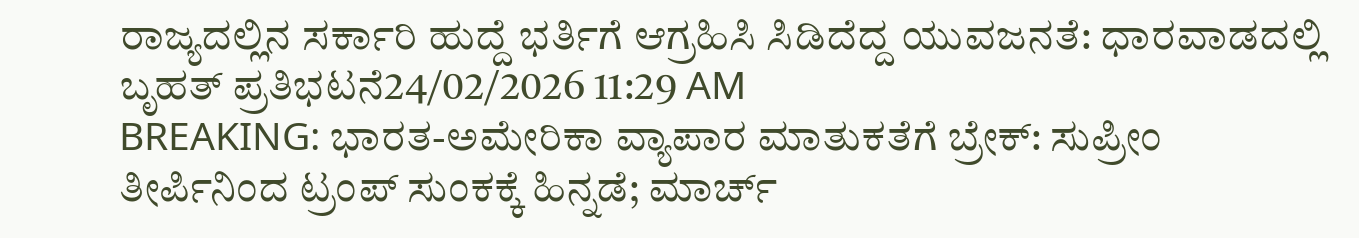ರಾಜ್ಯದಲ್ಲಿನ ಸರ್ಕಾರಿ ಹುದ್ದೆ ಭರ್ತಿಗೆ ಆಗ್ರಹಿಸಿ ಸಿಡಿದೆದ್ದ ಯುವಜನತೆ: ಧಾರವಾಡದಲ್ಲಿ ಬೃಹತ್ ಪ್ರತಿಭಟನೆ24/02/2026 11:29 AM
BREAKING: ಭಾರತ-ಅಮೇರಿಕಾ ವ್ಯಾಪಾರ ಮಾತುಕತೆಗೆ ಬ್ರೇಕ್: ಸುಪ್ರೀಂ ತೀರ್ಪಿನಿಂದ ಟ್ರಂಪ್ ಸುಂಕಕ್ಕೆ ಹಿನ್ನಡೆ; ಮಾರ್ಚ್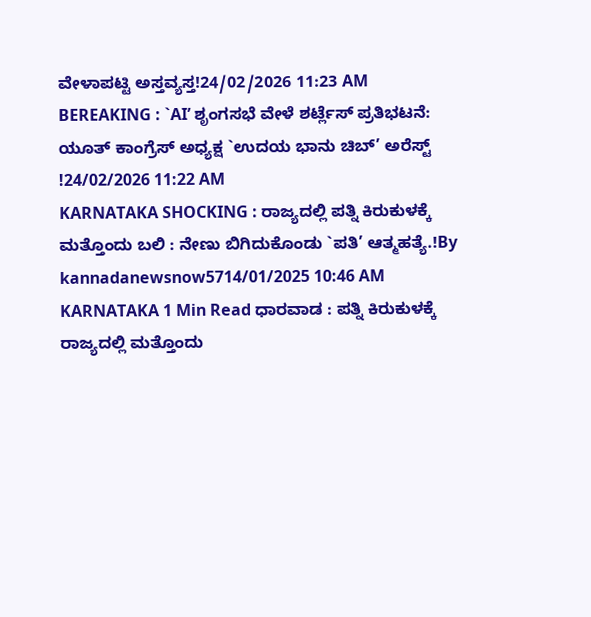ವೇಳಾಪಟ್ಟಿ ಅಸ್ತವ್ಯಸ್ತ!24/02/2026 11:23 AM
BEREAKING : `AI’ ಶೃಂಗಸಭೆ ವೇಳೆ ಶರ್ಟ್ಲೆಸ್ ಪ್ರತಿಭಟನೆ: ಯೂತ್ ಕಾಂಗ್ರೆಸ್ ಅಧ್ಯಕ್ಷ `ಉದಯ ಭಾನು ಚಿಬ್’ ಅರೆಸ್ಟ್ !24/02/2026 11:22 AM
KARNATAKA SHOCKING : ರಾಜ್ಯದಲ್ಲಿ ಪತ್ನಿ ಕಿರುಕುಳಕ್ಕೆ ಮತ್ತೊಂದು ಬಲಿ : ನೇಣು ಬಿಗಿದುಕೊಂಡು `ಪತಿ’ ಆತ್ಮಹತ್ಯೆ.!By kannadanewsnow5714/01/2025 10:46 AM KARNATAKA 1 Min Read ಧಾರವಾಡ : ಪತ್ನಿ ಕಿರುಕುಳಕ್ಕೆ ರಾಜ್ಯದಲ್ಲಿ ಮತ್ತೊಂದು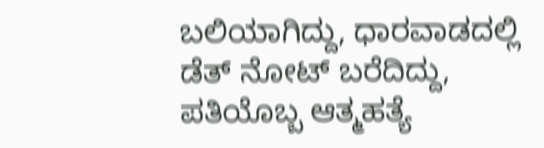ಬಲಿಯಾಗಿದ್ದು, ಧಾರವಾಡದಲ್ಲಿ ಡೆತ್ ನೋಟ್ ಬರೆದಿದ್ದು, ಪತಿಯೊಬ್ಬ ಆತ್ಮಹತ್ಯೆ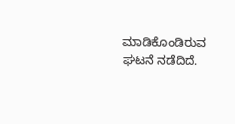ಮಾಡಿಕೊಂಡಿರುವ ಘಟನೆ ನಡೆದಿದೆ.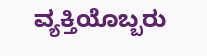ವ್ಯಕ್ತಿಯೊಬ್ಬರು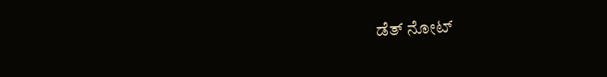ಡೆತ್ ನೋಟ್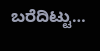ಬರೆದಿಟ್ಟು…